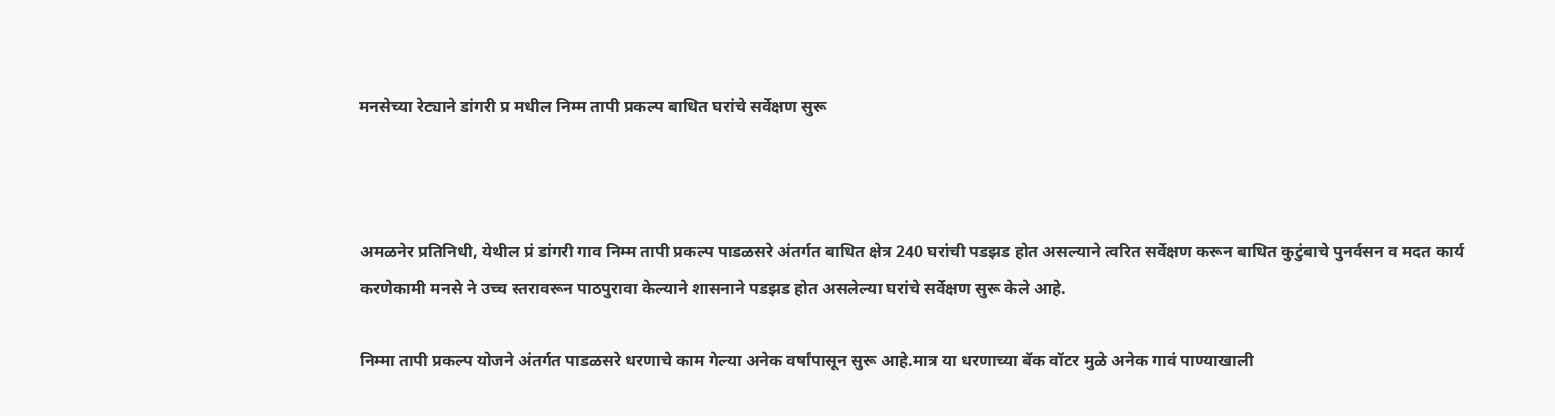मनसेच्या रेट्याने डांगरी प्र मधील निम्म तापी प्रकल्प बाधित घरांचे सर्वेक्षण सुरू



अमळनेर प्रतिनिधी, येथील प्रं डांगरी गाव निम्म तापी प्रकल्प पाडळसरे अंतर्गत बाधित क्षेत्र 240 घरांची पडझड होत असल्याने त्वरित सर्वेक्षण करून बाधित कुटुंबाचे पुनर्वसन व मदत कार्य करणेकामी मनसे ने उच्च स्तरावरून पाठपुरावा केल्याने शासनाने पडझड होत असलेल्या घरांचे सर्वेक्षण सुरू केले आहे.

निम्मा तापी प्रकल्प योजने अंतर्गत पाडळसरे धरणाचे काम गेल्या अनेक वर्षांपासून सुरू आहे.मात्र या धरणाच्या बॅक वॉटर मुळे अनेक गावं पाण्याखाली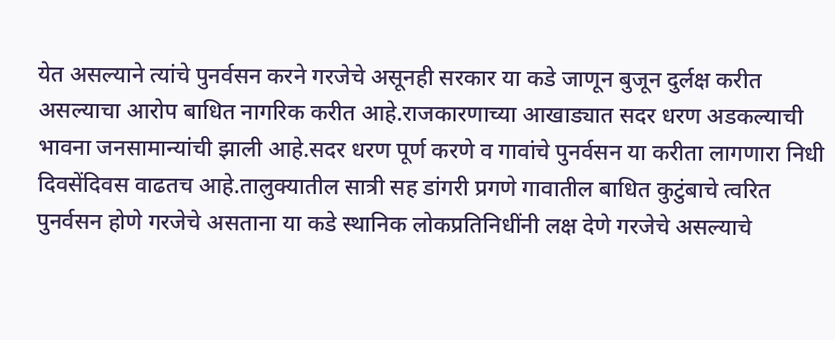येत असल्याने त्यांचे पुनर्वसन करने गरजेचे असूनही सरकार या कडे जाणून बुजून दुर्लक्ष करीत असल्याचा आरोप बाधित नागरिक करीत आहे.राजकारणाच्या आखाड्यात सदर धरण अडकल्याची भावना जनसामान्यांची झाली आहे.सदर धरण पूर्ण करणे व गावांचे पुनर्वसन या करीता लागणारा निधी दिवसेंदिवस वाढतच आहे.तालुक्यातील सात्री सह डांगरी प्रगणे गावातील बाधित कुटुंबाचे त्वरित पुनर्वसन होणे गरजेचे असताना या कडे स्थानिक लोकप्रतिनिधींनी लक्ष देणे गरजेचे असल्याचे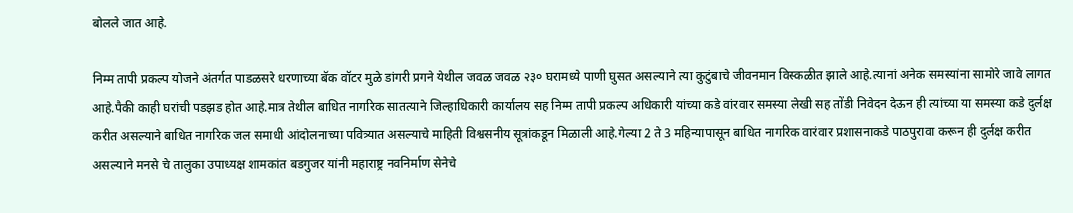बोलले जात आहे.

निम्म तापी प्रकल्प योजने अंतर्गत पाडळसरे धरणाच्या बॅक वॉटर मुळे डांगरी प्रगने येथील जवळ जवळ २३० घरामध्ये पाणी घुसत असल्याने त्या कुटुंबाचे जीवनमान विस्कळीत झाले आहे.त्यानां अनेक समस्यांना सामोरे जावे लागत आहे.पैकी काही घरांची पडझड होत आहे.मात्र तेथील बाधित नागरिक सातत्याने जिल्हाधिकारी कार्यालय सह निम्म तापी प्रकल्प अधिकारी यांच्या कडे वांरवार समस्या लेखी सह तोंडी निवेदन देऊन ही त्यांच्या या समस्या कडे दुर्लक्ष करीत असल्याने बाधित नागरिक जल समाधी आंदोलनाच्या पवित्र्यात असल्याचे माहिती विश्वसनीय सूत्रांकडून मिळाली आहे.गेल्या 2 ते 3 महिन्यापासून बाधित नागरिक वारंवार प्रशासनाकडे पाठपुरावा करून ही दुर्लक्ष करीत असल्याने मनसे चे तालुका उपाध्यक्ष शामकांत बडगुजर यांनी महाराष्ट्र नवनिर्माण सेनेचे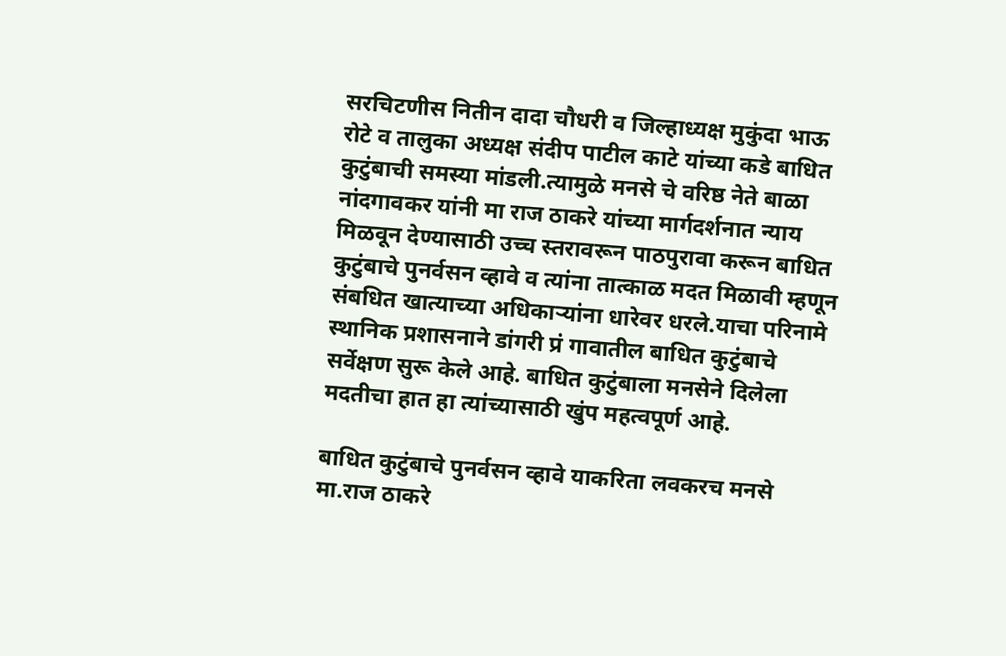सरचिटणीस नितीन दादा चौधरी व जिल्हाध्यक्ष मुकुंदा भाऊ रोटे व तालुका अध्यक्ष संदीप पाटील काटे यांच्या कडे बाधित कुटुंबाची समस्या मांडली.त्यामुळे मनसे चे वरिष्ठ नेते बाळा नांदगावकर यांनी मा राज ठाकरे यांच्या मार्गदर्शनात न्याय मिळवून देण्यासाठी उच्च स्तरावरून पाठपुरावा करून बाधित कुटुंबाचे पुनर्वसन व्हावे व त्यांना तात्काळ मदत मिळावी म्हणून संबधित खात्याच्या अधिकाऱ्यांना धारेवर धरले.याचा परिनामे स्थानिक प्रशासनाने डांगरी प्रं गावातील बाधित कुटुंबाचे सर्वेक्षण सुरू केले आहे. बाधित कुटुंबाला मनसेने दिलेला मदतीचा हात हा त्यांच्यासाठी खुंप महत्वपूर्ण आहे.

बाधित कुटुंबाचे पुनर्वसन व्हावे याकरिता लवकरच मनसे मा.राज ठाकरे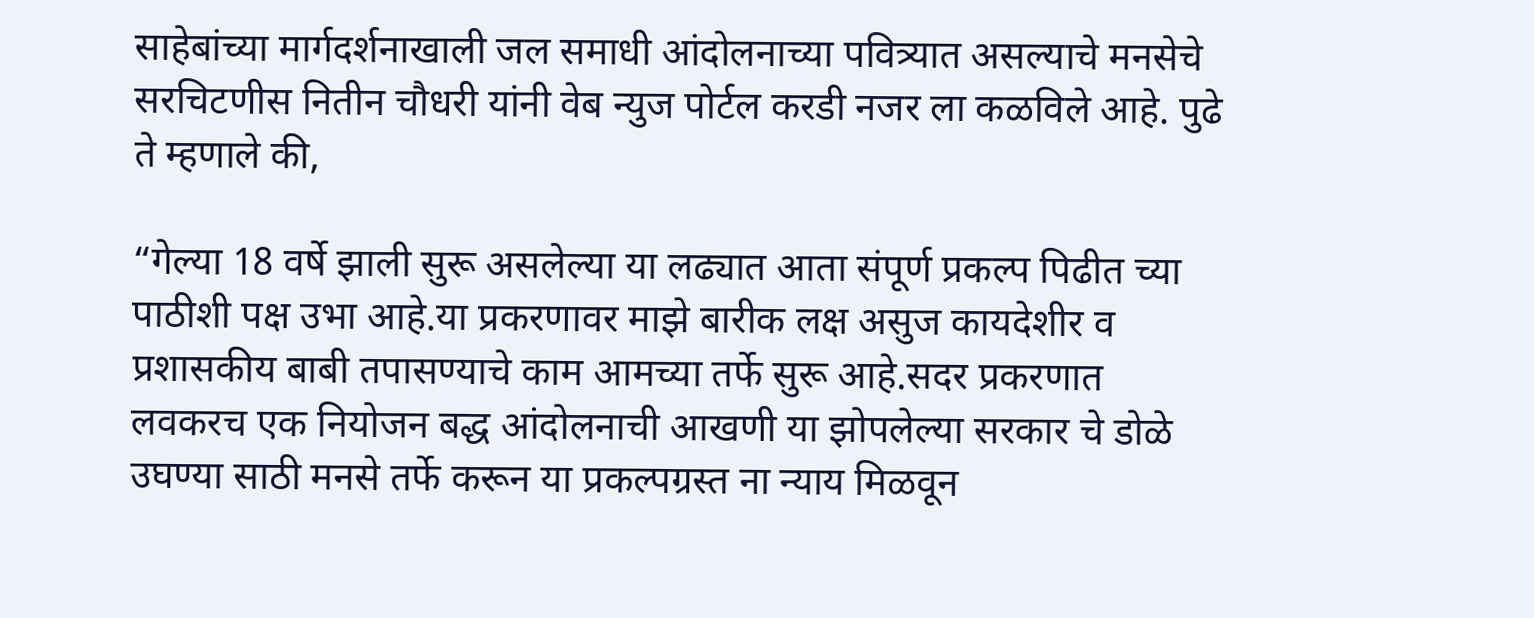साहेबांच्या मार्गदर्शनाखाली जल समाधी आंदोलनाच्या पवित्र्यात असल्याचे मनसेचे सरचिटणीस नितीन चौधरी यांनी वेब न्युज पोर्टल करडी नजर ला कळविले आहे. पुढे ते म्हणाले की,

“गेल्या 18 वर्षे झाली सुरू असलेल्या या लढ्यात आता संपूर्ण प्रकल्प पिढीत च्या पाठीशी पक्ष उभा आहे.या प्रकरणावर माझे बारीक लक्ष असुज कायदेशीर व प्रशासकीय बाबी तपासण्याचे काम आमच्या तर्फे सुरू आहे.सदर प्रकरणात लवकरच एक नियोजन बद्ध आंदोलनाची आखणी या झोपलेल्या सरकार चे डोळे उघण्या साठी मनसे तर्फे करून या प्रकल्पग्रस्त ना न्याय मिळवून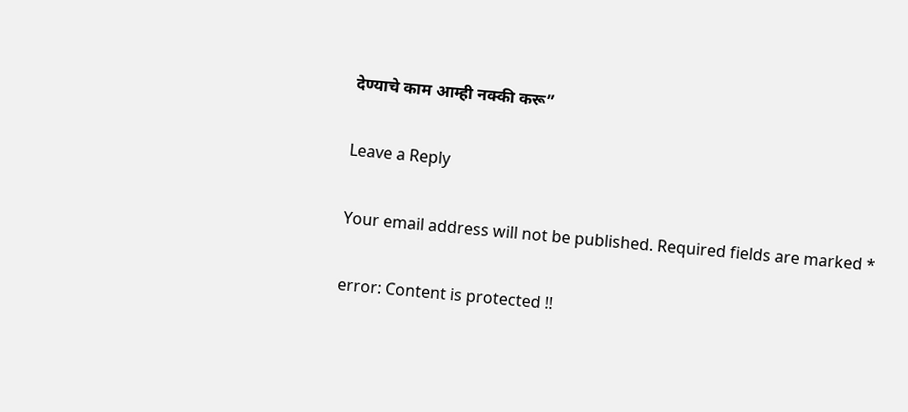देण्याचे काम आम्ही नक्की करू”

Leave a Reply

Your email address will not be published. Required fields are marked *

error: Content is protected !!